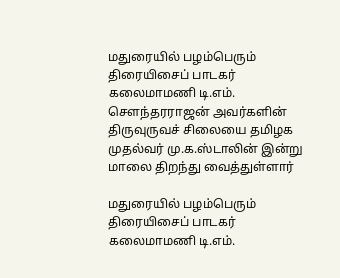மதுரையில் பழம்பெரும் திரையிசைப் பாடகர் கலைமாமணி டி.எம். செளந்தரராஜன் அவர்களின் திருவுருவச் சிலையை தமிழக முதல்வர் மு.க.ஸ்டாலின் இன்று மாலை திறந்து வைத்துள்ளார்

மதுரையில் பழம்பெரும் திரையிசைப் பாடகர் கலைமாமணி டி.எம்.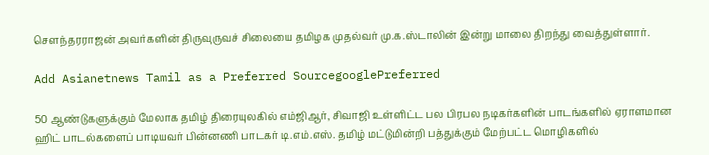செளந்தரராஜன் அவர்களின் திருவுருவச் சிலையை தமிழக முதல்வர் மு.க.ஸ்டாலின் இன்று மாலை திறந்து வைத்துள்ளார்.

Add Asianetnews Tamil as a Preferred SourcegooglePreferred

50 ஆண்டுகளுக்கும் மேலாக தமிழ் திரையுலகில் எம்ஜிஆர், சிவாஜி உள்ளிட்ட பல பிரபல நடிகர்களின் பாடங்களில் ஏராளமான ஹிட் பாடல்களைப் பாடியவர் பின்னணி பாடகர் டி.எம்.எஸ். தமிழ் மட்டுமின்றி பத்துக்கும் மேற்பட்ட மொழிகளில்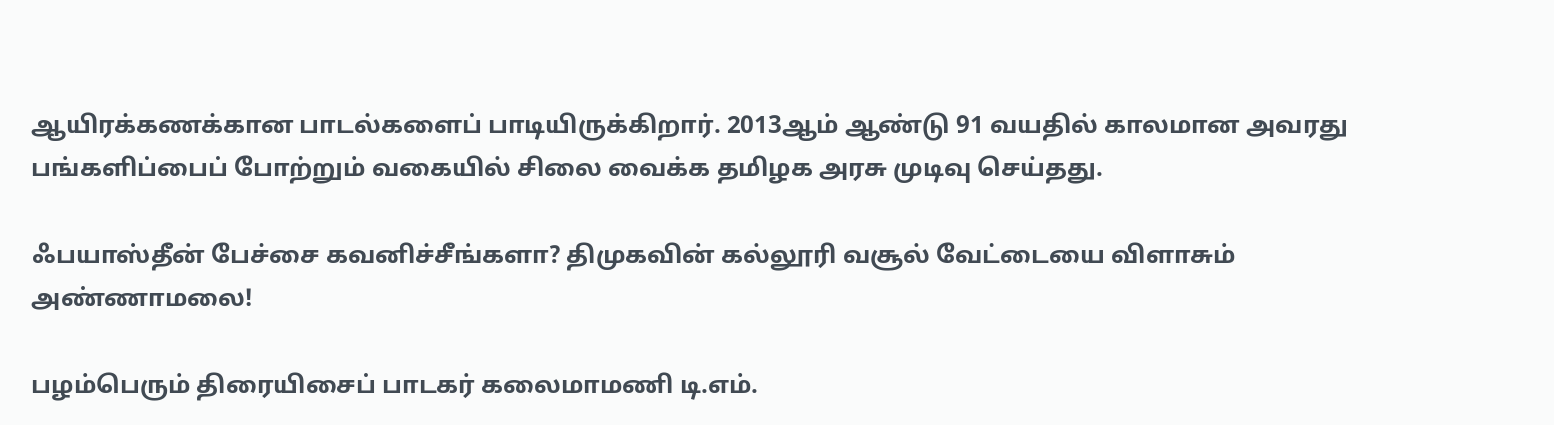ஆயிரக்கணக்கான பாடல்களைப் பாடியிருக்கிறார். 2013ஆம் ஆண்டு 91 வயதில் காலமான அவரது பங்களிப்பைப் போற்றும் வகையில் சிலை வைக்க தமிழக அரசு முடிவு செய்தது.

ஃபயாஸ்தீன் பேச்சை கவனிச்சீங்களா? திமுகவின் கல்லூரி வசூல் வேட்டையை விளாசும் அண்ணாமலை!

பழம்பெரும் திரையிசைப் பாடகர் கலைமாமணி டி.எம்.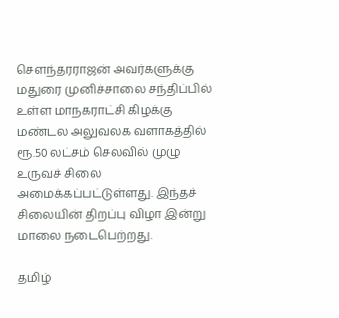செளந்தரராஜன் அவர்களுக்கு மதுரை முனிச்சாலை சந்திப்பில் உள்ள மாநகராட்சி கிழக்கு மண்டல அலுவலக வளாகத்தில் ரூ.50 லட்சம் செலவில் முழு உருவச் சிலை அமைக்கப்பட்டுள்ளது. இந்தச் சிலையின் திறப்பு விழா இன்று மாலை நடைபெற்றது.

தமிழ்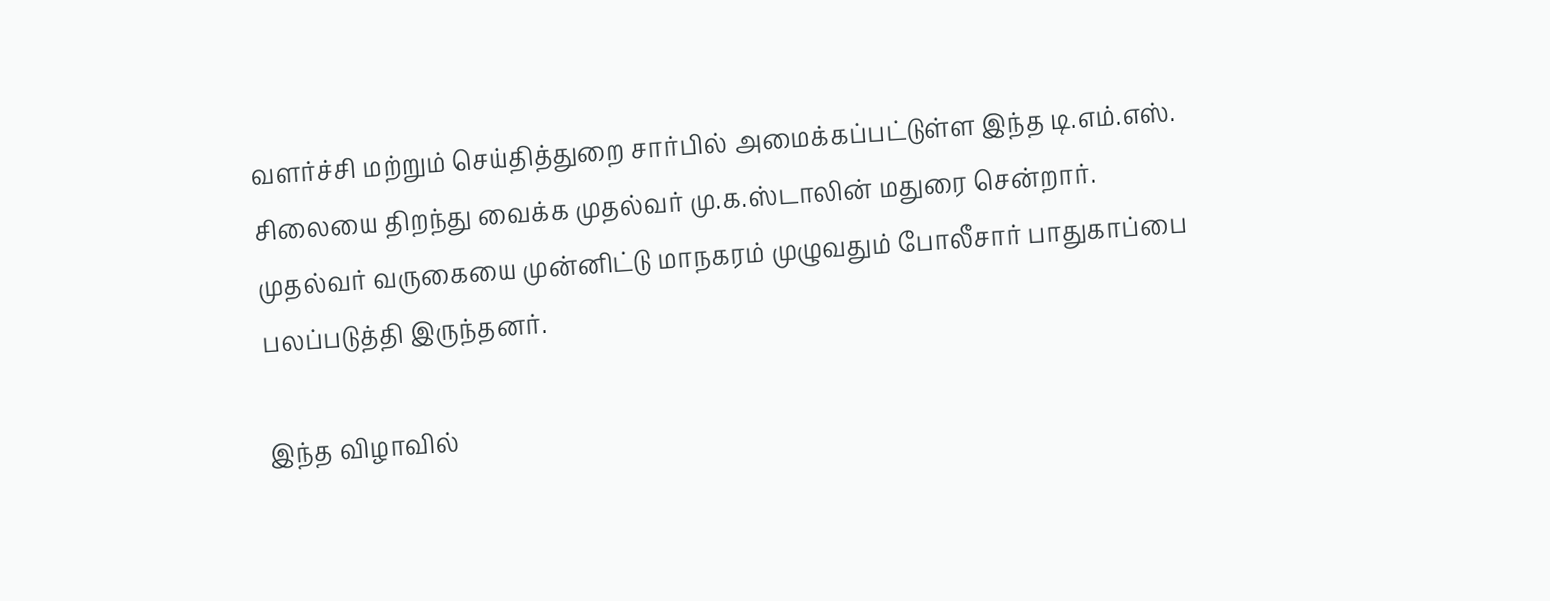வளர்ச்சி மற்றும் செய்தித்துறை சார்பில் அமைக்கப்பட்டுள்ள இந்த டி.எம்.எஸ். சிலையை திறந்து வைக்க முதல்வர் மு.க.ஸ்டாலின் மதுரை சென்றார். முதல்வர் வருகையை முன்னிட்டு மாநகரம் முழுவதும் போலீசார் பாதுகாப்பை பலப்படுத்தி இருந்தனர்.

இந்த விழாவில்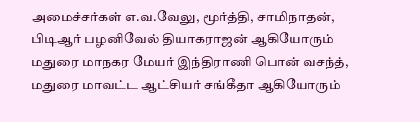அமைச்சர்கள் எ.வ.வேலு, மூர்த்தி, சாமிநாதன், பிடிஆர் பழனிவேல் தியாகராஜன் ஆகியோரும் மதுரை மாநகர மேயர் இந்திராணி பொன் வசந்த், மதுரை மாவட்ட ஆட்சியர் சங்கீதா ஆகியோரும்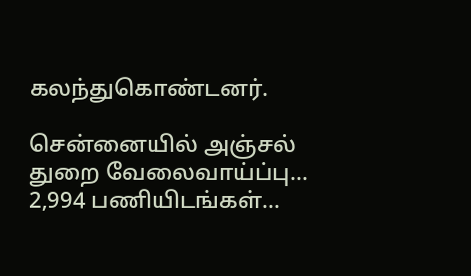கலந்துகொண்டனர்.

சென்னையில் அஞ்சல் துறை வேலைவாய்ப்பு... 2,994 பணியிடங்கள்...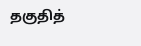தகுதித்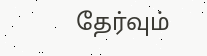தேர்வும்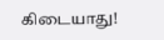கிடையாது!